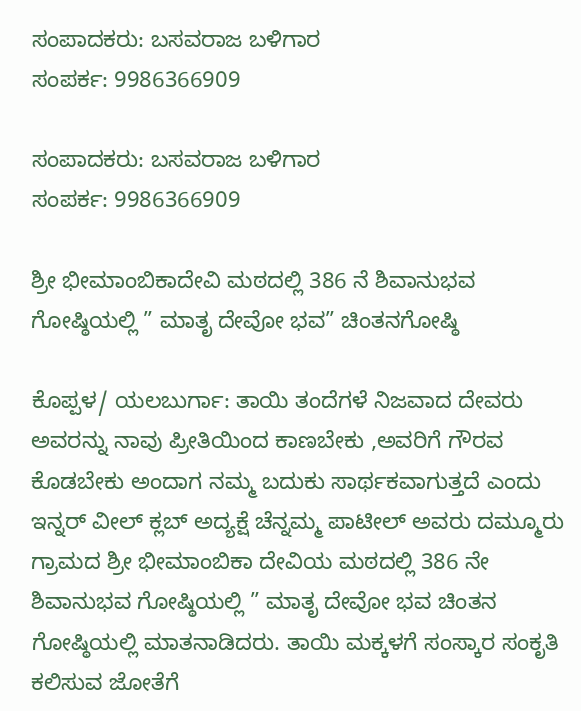ಸಂಪಾದಕರು: ಬಸವರಾಜ ಬಳಿಗಾರ
ಸಂಪರ್ಕ: 9986366909

ಸಂಪಾದಕರು: ಬಸವರಾಜ ಬಳಿಗಾರ
ಸಂಪರ್ಕ: 9986366909

ಶ್ರೀ ಭೀಮಾಂಬಿಕಾದೇವಿ ಮಠದಲ್ಲಿ 386 ನೆ ಶಿವಾನುಭವ ಗೋಷ್ಠಿಯಲ್ಲಿ ” ಮಾತೃ ದೇವೋ ಭವ” ಚಿಂತನಗೋಷ್ಠಿ

ಕೊಪ್ಪಳ/ ಯಲಬುರ್ಗಾ: ತಾಯಿ ತಂದೆಗಳೆ ನಿಜವಾದ ದೇವರು ಅವರನ್ನು ನಾವು ಪ್ರೀತಿಯಿಂದ ಕಾಣಬೇಕು ,ಅವರಿಗೆ ಗೌರವ ಕೊಡಬೇಕು ಅಂದಾಗ ನಮ್ಮ ಬದುಕು ಸಾರ್ಥಕವಾಗುತ್ತದೆ ಎಂದು ಇನ್ನರ್ ವೀಲ್ ಕ್ಲಬ್ ಅದ್ಯಕ್ಷೆ ಚೆನ್ನಮ್ಮ ಪಾಟೀಲ್ ಅವರು ದಮ್ಮೂರು ಗ್ರಾಮದ ಶ್ರೀ ಭೀಮಾಂಬಿಕಾ ದೇವಿಯ ಮಠದಲ್ಲಿ 386 ನೇ ಶಿವಾನುಭವ ಗೋಷ್ಠಿಯಲ್ಲಿ ” ಮಾತೃ ದೇವೋ ಭವ ಚಿಂತನ ಗೋಷ್ಠಿಯಲ್ಲಿ ಮಾತನಾಡಿದರು. ತಾಯಿ ಮಕ್ಕಳಗೆ ಸಂಸ್ಕಾರ ಸಂಕೃತಿ ಕಲಿಸುವ ಜೋತೆಗೆ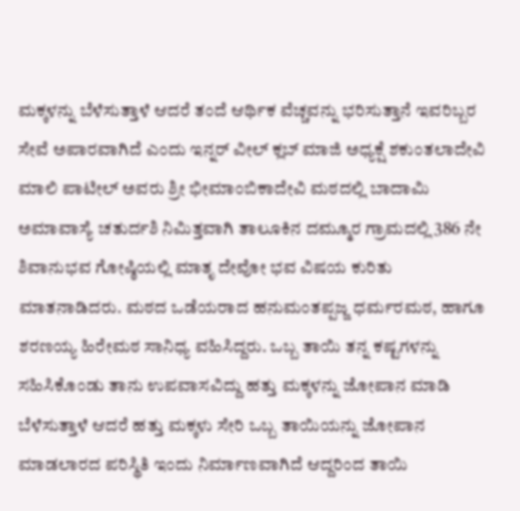ಮಕ್ಕಳನ್ನು ಬೆಳೆಸುತ್ತಾಳೆ ಆದರೆ ತಂದೆ ಆರ್ಥಿಕ ವೆಚ್ಚವನ್ನು ಭರಿಸುತ್ತಾನೆ ಇವರಿಬ್ಬರ ಸೇವೆ ಅಪಾರವಾಗಿದೆ ಎಂದು ಇನ್ನರ್ ವೀಲ್ ಕ್ಲಬ್ ಮಾಜಿ ಅಧ್ಯಕ್ಷೆ ಶಕುಂತಲಾದೇವಿ ಮಾಲಿ ಪಾಟೀಲ್ ಅವರು ಶ್ರೀ ಭೀಮಾಂಬಿಕಾದೇವಿ ಮಠದಲ್ಲಿ ಬಾದಾಮಿ ಅಮಾವಾಸ್ಯೆ ಚತುರ್ದಶಿ ನಿಮಿತ್ತವಾಗಿ ತಾಲೂಕಿನ ದಮ್ಮೂರ ಗ್ರಾಮದಲ್ಲಿ 386 ನೇ ಶಿವಾನುಭವ ಗೋಷ್ಠಿಯಲ್ಲಿ ಮಾತೃ ದೇವೋ ಭವ ವಿಷಯ ಕುರಿತು ಮಾತನಾಡಿದರು. ಮಠದ ಒಡೆಯರಾದ ಹನುಮಂತಪ್ಪಜ್ಜ ಧರ್ಮರಮಠ, ಹಾಗೂ ಶರಣಯ್ಯ ಹಿರೇಮಠ ಸಾನಿಧ್ಯ ವಹಿಸಿದ್ದರು. ಒಬ್ಬ ತಾಯಿ ತನ್ನ ಕಷ್ಟಗಳನ್ನು ಸಹಿಸಿಕೊಂಡು ತಾನು ಉಪವಾಸವಿದ್ದು ಹತ್ತು ಮಕ್ಕಳನ್ನು ಜೋಪಾನ ಮಾಡಿ ಬೆಳೆಸುತ್ತಾಳೆ ಆದರೆ ಹತ್ತು ಮಕ್ಕಳು ಸೇರಿ ಒಬ್ಬ ತಾಯಿಯನ್ನು ಜೋಪಾನ ಮಾಡಲಾರದ ಪರಿಸ್ಥಿತಿ ಇಂದು ನಿರ್ಮಾಣವಾಗಿದೆ ಆದ್ದರಿಂದ ತಾಯಿ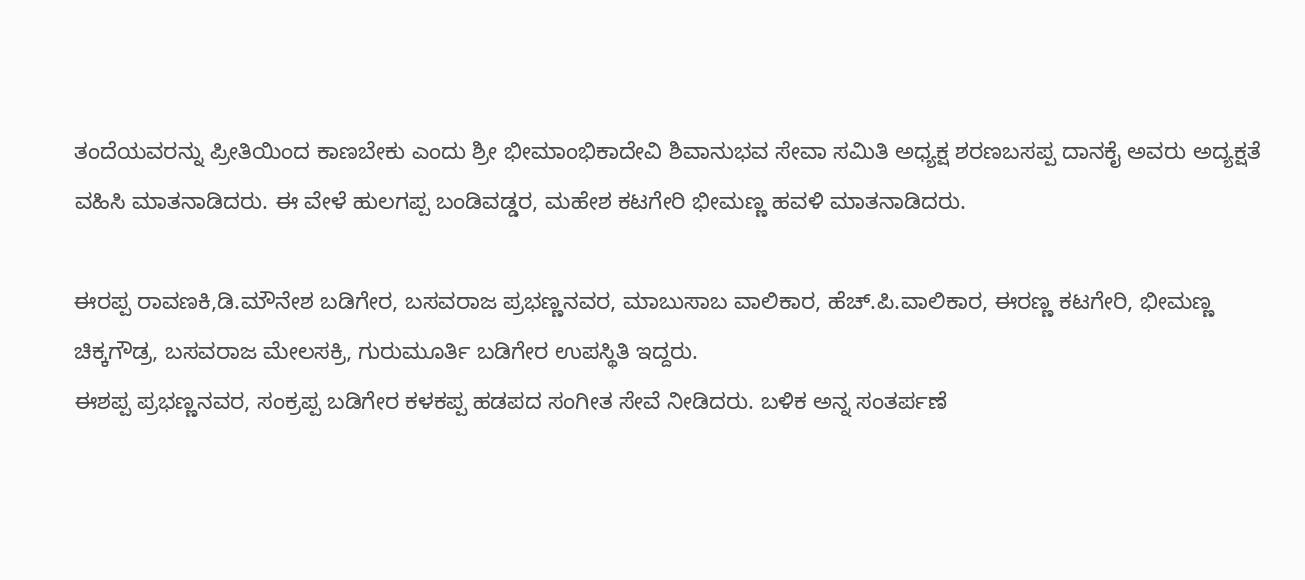ತಂದೆಯವರನ್ನು ಪ್ರೀತಿಯಿಂದ ಕಾಣಬೇಕು ಎಂದು ಶ್ರೀ ಭೀಮಾಂಭಿಕಾದೇವಿ ಶಿವಾನುಭವ ಸೇವಾ ಸಮಿತಿ ಅಧ್ಯಕ್ಷ ಶರಣಬಸಪ್ಪ ದಾನಕೈ ಅವರು ಅದ್ಯಕ್ಷತೆ ವಹಿಸಿ ಮಾತನಾಡಿದರು. ಈ ವೇಳೆ ಹುಲಗಪ್ಪ ಬಂಡಿವಡ್ಡರ, ಮಹೇಶ ಕಟಗೇರಿ ಭೀಮಣ್ಣ ಹವಳಿ ಮಾತನಾಡಿದರು.

ಈರಪ್ಪ ರಾವಣಕಿ,ಡಿ.ಮೌನೇಶ ಬಡಿಗೇರ, ಬಸವರಾಜ ಪ್ರಭಣ್ಣನವರ, ಮಾಬುಸಾಬ ವಾಲಿಕಾರ, ಹೆಚ್.ಪಿ.ವಾಲಿಕಾರ, ಈರಣ್ಣ ಕಟಗೇರಿ, ಭೀಮಣ್ಣ ಚಿಕ್ಕಗೌಡ್ರ, ಬಸವರಾಜ ಮೇಲಸಕ್ರಿ, ಗುರುಮೂರ್ತಿ ಬಡಿಗೇರ ಉಪಸ್ಥಿತಿ ಇದ್ದರು.
ಈಶಪ್ಪ ಪ್ರಭಣ್ಣನವರ, ಸಂಕ್ರಪ್ಪ ಬಡಿಗೇರ ಕಳಕಪ್ಪ ಹಡಪದ ಸಂಗೀತ ಸೇವೆ ನೀಡಿದರು. ಬಳಿಕ ಅನ್ನ ಸಂತರ್ಪಣೆ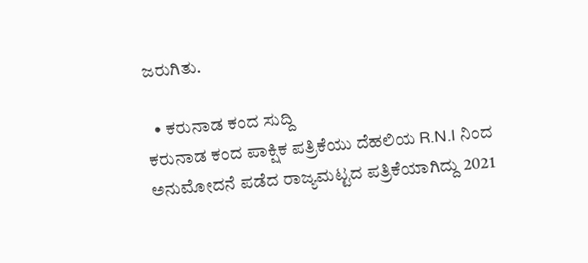ಜರುಗಿತು.

  • ಕರುನಾಡ ಕಂದ ಸುದ್ದಿ
ಕರುನಾಡ ಕಂದ ಪಾಕ್ಷಿಕ ಪತ್ರಿಕೆಯು ದೆಹಲಿಯ R.N.I ನಿಂದ ಅನುಮೋದನೆ ಪಡೆದ ರಾಜ್ಯಮಟ್ಟದ ಪತ್ರಿಕೆಯಾಗಿದ್ದು 2021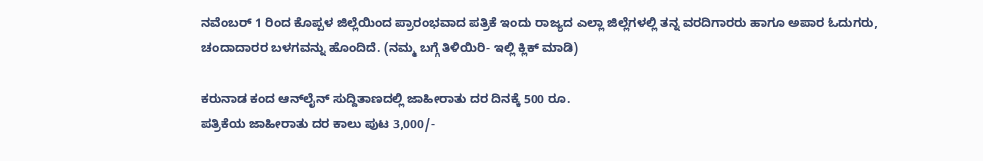ನವೆಂಬರ್ 1 ರಿಂದ ಕೊಪ್ಪಳ ಜಿಲ್ಲೆಯಿಂದ ಪ್ರಾರಂಭವಾದ ಪತ್ರಿಕೆ ಇಂದು ರಾಜ್ಯದ ಎಲ್ಲಾ ಜಿಲ್ಲೆಗಳಲ್ಲಿ ತನ್ನ ವರದಿಗಾರರು ಹಾಗೂ ಅಪಾರ ಓದುಗರು, ಚಂದಾದಾರರ ಬಳಗವನ್ನು ಹೊಂದಿದೆ. (ನಮ್ಮ ಬಗ್ಗೆ ತಿಳಿಯಿರಿ- ಇಲ್ಲಿ ಕ್ಲಿಕ್‌ ಮಾಡಿ)

ಕರುನಾಡ ಕಂದ ಆನ್‌ಲೈನ್‌ ಸುದ್ದಿತಾಣದಲ್ಲಿ ಜಾಹೀರಾತು ದರ ದಿನಕ್ಕೆ 500 ರೂ.
ಪತ್ರಿಕೆಯ ಜಾಹೀರಾತು ದರ ಕಾಲು ಪುಟ 3,000/-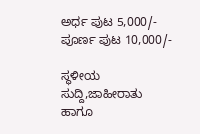ಅರ್ಧ ಪುಟ 5,000/-
ಪೂರ್ಣ ಪುಟ 10,000/-

ಸ್ಥಳೀಯ ಸುದ್ದಿ,ಜಾಹೀರಾತು ಹಾಗೂ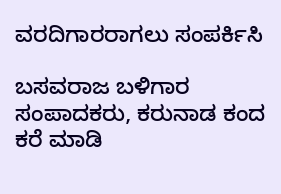ವರದಿಗಾರರಾಗಲು ಸಂಪರ್ಕಿಸಿ

ಬಸವರಾಜ ಬಳಿಗಾರ
ಸಂಪಾದಕರು, ಕರುನಾಡ ಕಂದ
ಕರೆ ಮಾಡಿ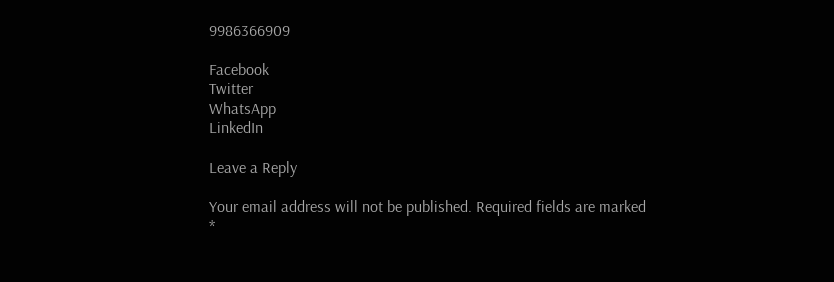9986366909

Facebook
Twitter
WhatsApp
LinkedIn

Leave a Reply

Your email address will not be published. Required fields are marked *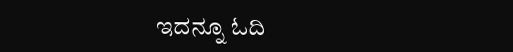ಇದನ್ನೂ ಓದಿ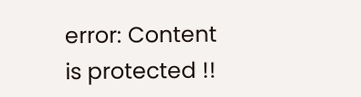error: Content is protected !!